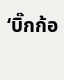‘บิ๊กก้อ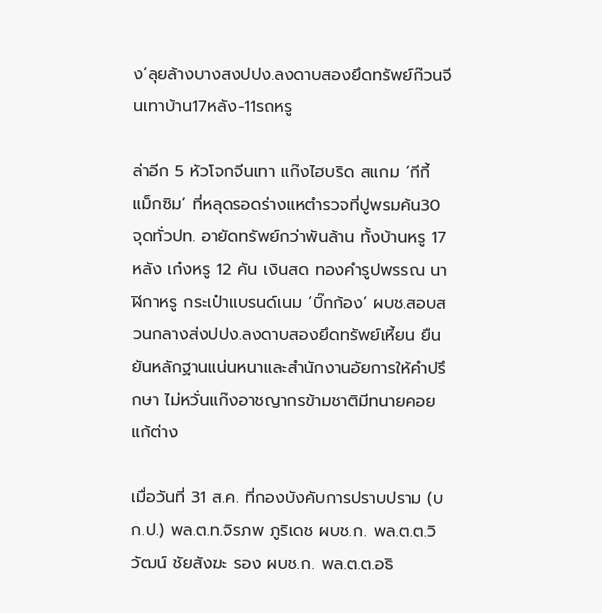ง’ลุยล้างบางสงปปง.ลงดาบสองยึดทรัพย์ก๊วนจีนเทาบ้าน17หลัง-11รถหรู

ล่าอีก 5 หัวโจกจีนเทา แก๊งไฮบริด สแกม ‘กีกี้ แม็กซิม’ ที่หลุดรอดร่างแหตำรวจที่ปูพรมค้น30 จุดทั่วปท. อายัดทรัพย์กว่าพันล้าน ทั้งบ้านหรู 17 หลัง เก๋งหรู 12 คัน เงินสด ทองคำรูปพรรณ นาฬิกาหรู กระเป๋าแบรนด์เนม ‘บิ๊กก้อง’ ผบช.สอบสวนกลางส่งปปง.ลงดาบสองยึดทรัพย์เหี้ยน ยืนยันหลักฐานแน่นหนาและสำนักงานอัยการให้คำปรึกษา ไม่หวั่นแก๊งอาชญากรข้ามชาติมีทนายคอยแก้ต่าง

เมื่อวันที่ 31 ส.ค. ที่กองบังคับการปราบปราม (บก.ป.) พล.ต.ท.จิรภพ ภูริเดช ผบช.ก. พล.ต.ต.วิวัฒน์ ชัยสังฆะ รอง ผบช.ก. พล.ต.ต.อธิ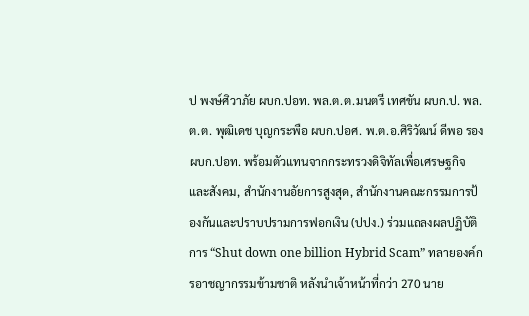ป พงษ์ศิวาภัย ผบก.ปอท. พล.ต.ต.มนตรี เทศขัน ผบก.ป. พล.ต.ต. พุฒิเดช บุญกระพือ ผบก.ปอศ. พ.ต.อ.ศิริวัฒน์ ดีพอ รอง ผบก.ปอท. พร้อมตัวแทนจากกระทรวงดิจิทัลเพื่อเศรษฐกิจและสังคม, สำนักงานอัยการสูงสุด, สำนักงานคณะกรรมการป้องกันและปราบปรามการฟอกเงิน (ปปง.) ร่วมแถลงผลปฏิบัติการ “Shut down one billion Hybrid Scam” ทลายองค์กรอาชญากรรมข้ามชาติ หลังนำเจ้าหน้าที่กว่า 270 นาย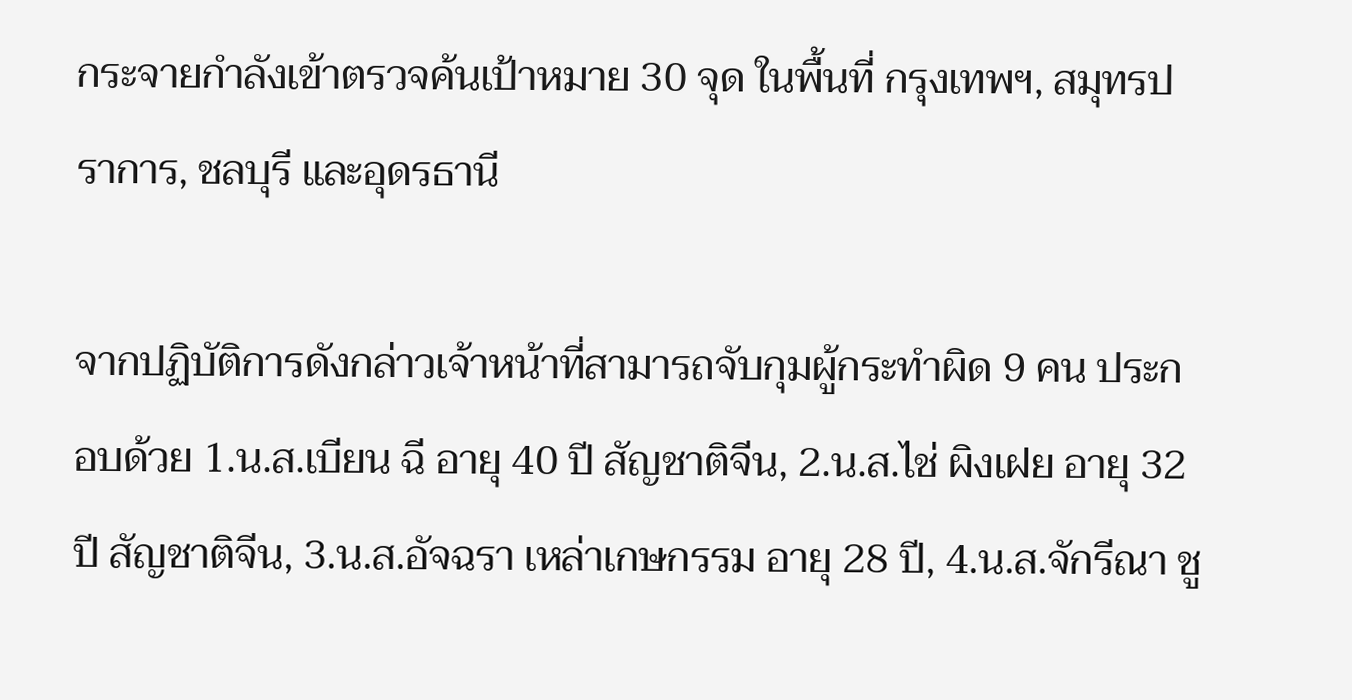กระจายกำลังเข้าตรวจค้นเป้าหมาย 30 จุด ในพื้นที่ กรุงเทพฯ, สมุทรปราการ, ชลบุรี และอุดรธานี

จากปฏิบัติการดังกล่าวเจ้าหน้าที่สามารถจับกุมผู้กระทำผิด 9 คน ประกอบด้วย 1.น.ส.เบียน ฉี อายุ 40 ปี สัญชาติจีน, 2.น.ส.ไช่ ผิงเฝย อายุ 32 ปี สัญชาติจีน, 3.น.ส.อัจฉรา เหล่าเกษกรรม อายุ 28 ปี, 4.น.ส.จักรีณา ชู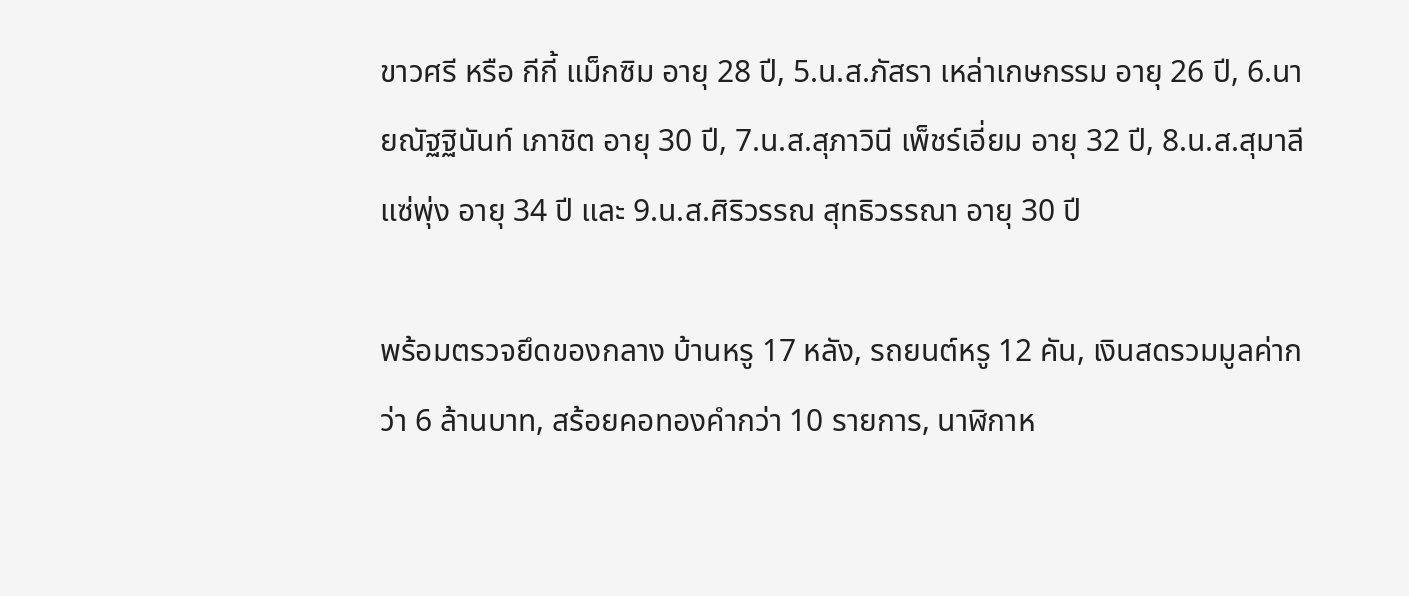ขาวศรี หรือ กีกี้ แม็กซิม อายุ 28 ปี, 5.น.ส.ภัสรา เหล่าเกษกรรม อายุ 26 ปี, 6.นายณัฐฐินันท์ เภาชิต อายุ 30 ปี, 7.น.ส.สุภาวินี เพ็ชร์เอี่ยม อายุ 32 ปี, 8.น.ส.สุมาลี แซ่พุ่ง อายุ 34 ปี และ 9.น.ส.ศิริวรรณ สุทธิวรรณา อายุ 30 ปี

พร้อมตรวจยึดของกลาง บ้านหรู 17 หลัง, รถยนต์หรู 12 คัน, เงินสดรวมมูลค่ากว่า 6 ล้านบาท, สร้อยคอทองคำกว่า 10 รายการ, นาฬิกาห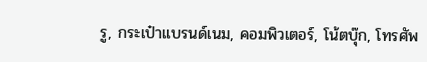รู, กระเป๋าแบรนด์เนม, คอมพิวเตอร์, โน้ตบุ๊ก, โทรศัพ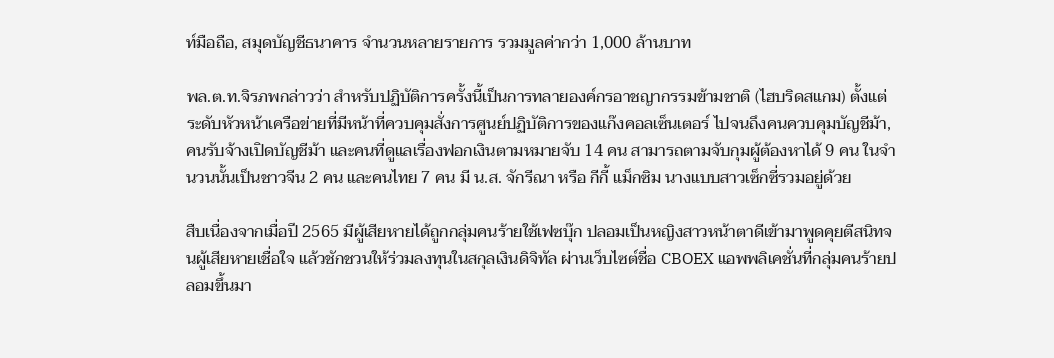ท์มือถือ, สมุดบัญชีธนาคาร จำนวนหลายรายการ รวมมูลค่ากว่า 1,000 ล้านบาท

พล.ต.ท.จิรภพกล่าวว่า สำหรับปฏิบัติการครั้งนี้เป็นการทลายองค์กรอาชญากรรมข้ามชาติ (ไฮบริดสแกม) ตั้งแต่ระดับหัวหน้าเครือข่ายที่มีหน้าที่ควบคุมสั่งการศูนย์ปฏิบัติการของแก๊งคอลเซ็นเตอร์ ไปจนถึงคนควบคุมบัญชีม้า, คนรับจ้างเปิดบัญชีม้า และคนที่ดูแลเรื่องฟอกเงินตามหมายจับ 14 คน สามารถตามจับกุมผู้ต้องหาได้ 9 คน ในจำนวนนั้นเป็นชาวจีน 2 คน และคนไทย 7 คน มี น.ส. จักรีณา หรือ กีกี้ แม็กซิม นางแบบสาวเซ็กซี่รวมอยู่ด้วย

สืบเนื่องจากเมื่อปี 2565 มีผู้เสียหายได้ถูกกลุ่มคนร้ายใช้เฟซบุ๊ก ปลอมเป็นหญิงสาวหน้าตาดีเข้ามาพูดคุยตีสนิทจนผู้เสียหายเชื่อใจ แล้วชักชวนให้ร่วมลงทุนในสกุลเงินดิจิทัล ผ่านเว็บไซต์ชื่อ CBOEX แอพพลิเคชั่นที่กลุ่มคนร้ายปลอมขึ้นมา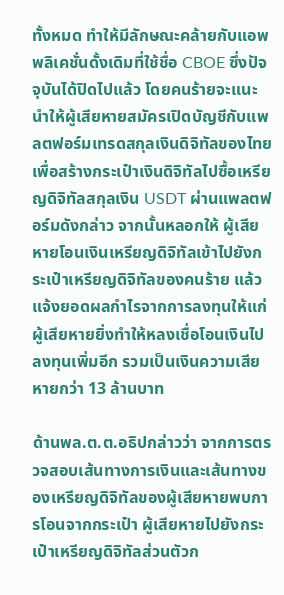ทั้งหมด ทำให้มีลักษณะคล้ายกับแอพพลิเคชั่นดั้งเดิมที่ใช้ชื่อ CBOE ซึ่งปัจจุบันได้ปิดไปแล้ว โดยคนร้ายจะแนะนำให้ผู้เสียหายสมัครเปิดบัญชีกับแพลตฟอร์มเทรดสกุลเงินดิจิทัลของไทย เพื่อสร้างกระเป๋าเงินดิจิทัลไปซื้อเหรียญดิจิทัลสกุลเงิน USDT ผ่านแพลตฟอร์มดังกล่าว จากนั้นหลอกให้ ผู้เสียหายโอนเงินเหรียญดิจิทัลเข้าไปยังกระเป๋าเหรียญดิจิทัลของคนร้าย แล้วแจ้งยอดผลกำไรจากการลงทุนให้แก่ผู้เสียหายยิ่งทำให้หลงเชื่อโอนเงินไปลงทุนเพิ่มอีก รวมเป็นเงินความเสียหายกว่า 13 ล้านบาท

ด้านพล.ต.ต.อธิปกล่าวว่า จากการตรวจสอบเส้นทางการเงินและเส้นทางของเหรียญดิจิทัลของผู้เสียหายพบการโอนจากกระเป๋า ผู้เสียหายไปยังกระเป๋าเหรียญดิจิทัลส่วนตัวก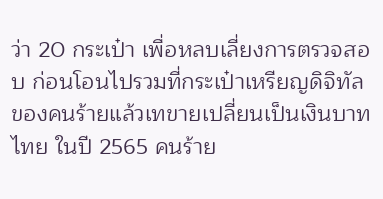ว่า 20 กระเป๋า เพื่อหลบเลี่ยงการตรวจสอบ ก่อนโอนไปรวมที่กระเป๋าเหรียญดิจิทัลของคนร้ายแล้วเทขายเปลี่ยนเป็นเงินบาทไทย ในปี 2565 คนร้าย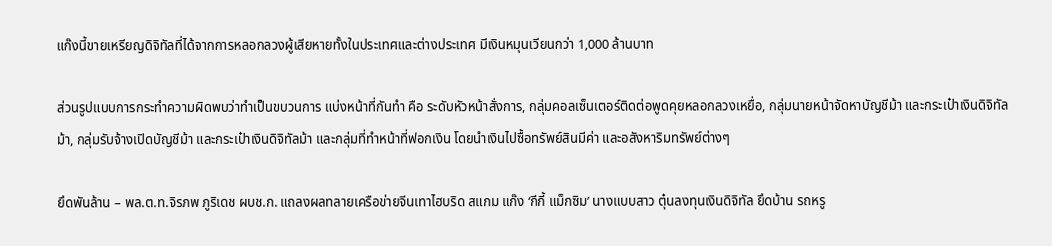แก๊งนี้ขายเหรียญดิจิทัลที่ได้จากการหลอกลวงผู้เสียหายทั้งในประเทศและต่างประเทศ มีเงินหมุนเวียนกว่า 1,000 ล้านบาท

ส่วนรูปแบบการกระทำความผิดพบว่าทำเป็นขบวนการ แบ่งหน้าที่กันทำ คือ ระดับหัวหน้าสั่งการ, กลุ่มคอลเซ็นเตอร์ติดต่อพูดคุยหลอกลวงเหยื่อ, กลุ่มนายหน้าจัดหาบัญชีม้า และกระเป๋าเงินดิจิทัลม้า, กลุ่มรับจ้างเปิดบัญชีม้า และกระเป๋าเงินดิจิทัลม้า และกลุ่มที่ทำหน้าที่ฟอกเงิน โดยนำเงินไปซื้อทรัพย์สินมีค่า และอสังหาริมทรัพย์ต่างๆ

ยึดพันล้าน – พล.ต.ท.จิรภพ ภูริเดช ผบช.ก. แถลงผลทลายเครือข่ายจีนเทาไฮบริด สแกม แก๊ง ‘กีกี้ แม็กซิม’ นางแบบสาว ตุ๋นลงทุนเงินดิจิทัล ยึดบ้าน รถหรู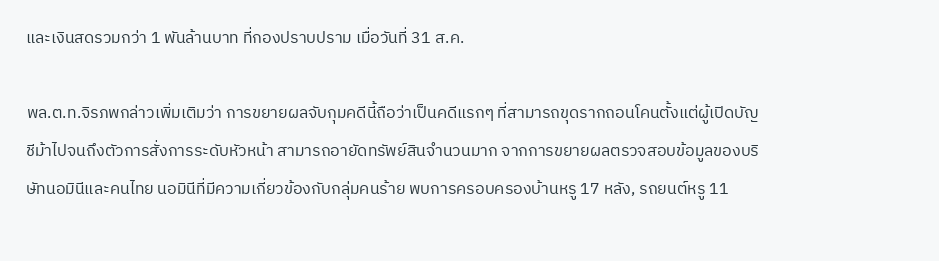และเงินสดรวมกว่า 1 พันล้านบาท ที่กองปราบปราม เมื่อวันที่ 31 ส.ค.

พล.ต.ท.จิรภพกล่าวเพิ่มเติมว่า การขยายผลจับกุมคดีนี้ถือว่าเป็นคดีแรกๆ ที่สามารถขุดรากถอนโคนตั้งแต่ผู้เปิดบัญชีม้าไปจนถึงตัวการสั่งการระดับหัวหน้า สามารถอายัดทรัพย์สินจำนวนมาก จากการขยายผลตรวจสอบข้อมูลของบริษัทนอมินีและคนไทย นอมินีที่มีความเกี่ยวข้องกับกลุ่มคนร้าย พบการครอบครองบ้านหรู 17 หลัง, รถยนต์หรู 11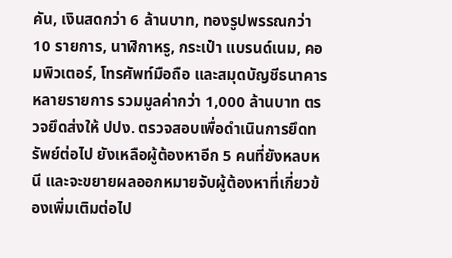คัน, เงินสดกว่า 6 ล้านบาท, ทองรูปพรรณกว่า 10 รายการ, นาฬิกาหรู, กระเป๋า แบรนด์เนม, คอมพิวเตอร์, โทรศัพท์มือถือ และสมุดบัญชีธนาคารหลายรายการ รวมมูลค่ากว่า 1,000 ล้านบาท ตรวจยึดส่งให้ ปปง. ตรวจสอบเพื่อดำเนินการยึดทรัพย์ต่อไป ยังเหลือผู้ต้องหาอีก 5 คนที่ยังหลบหนี และจะขยายผลออกหมายจับผู้ต้องหาที่เกี่ยวข้องเพิ่มเติมต่อไป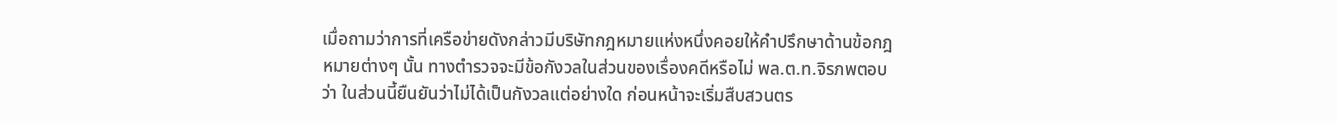เมื่อถามว่าการที่เครือข่ายดังกล่าวมีบริษัทกฎหมายแห่งหนึ่งคอยให้คำปรึกษาด้านข้อกฎหมายต่างๆ นั้น ทางตำรวจจะมีข้อกังวลในส่วนของเรื่องคดีหรือไม่ พล.ต.ท.จิรภพตอบว่า ในส่วนนี้ยืนยันว่าไม่ได้เป็นกังวลแต่อย่างใด ก่อนหน้าจะเริ่มสืบสวนตร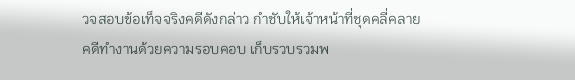วจสอบข้อเท็จจริงคดีดังกล่าว กำชับให้เจ้าหน้าที่ชุดคลี่คลายคดีทำงานด้วยความรอบคอบ เก็บรวบรวมพ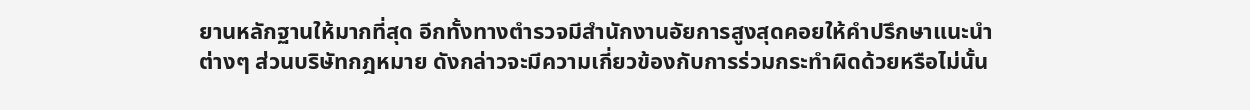ยานหลักฐานให้มากที่สุด อีกทั้งทางตำรวจมีสำนักงานอัยการสูงสุดคอยให้คำปรึกษาแนะนำต่างๆ ส่วนบริษัทกฎหมาย ดังกล่าวจะมีความเกี่ยวข้องกับการร่วมกระทำผิดด้วยหรือไม่นั้น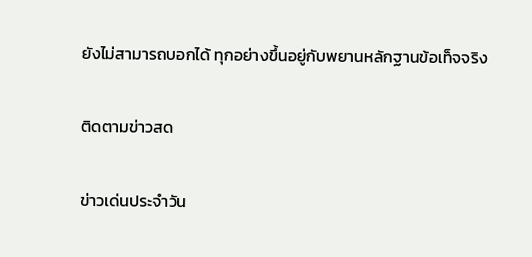ยังไม่สามารถบอกได้ ทุกอย่างขึ้นอยู่กับพยานหลักฐานข้อเท็จจริง

ติดตามข่าวสด

ข่าวเด่นประจำวัน